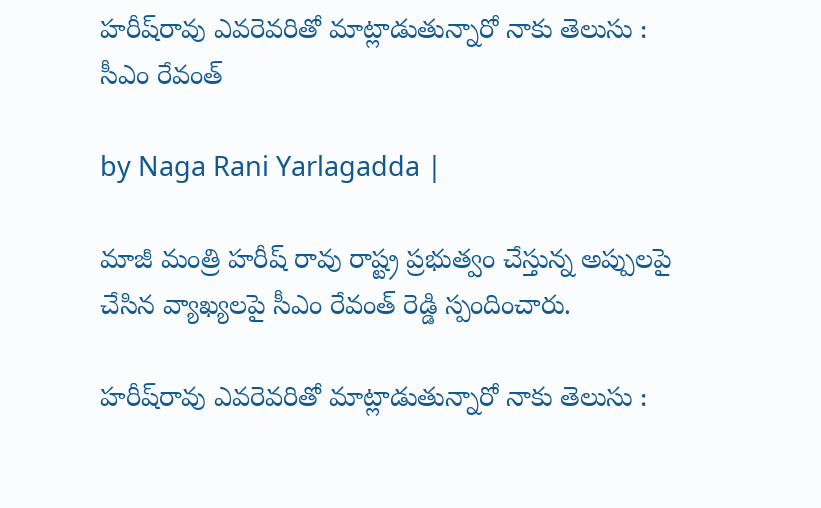హరీష్‌రావు ఎవరెవరితో మాట్లాడుతున్నారో నాకు తెలుసు : సీఎం రేవంత్

by Naga Rani Yarlagadda |

మాజీ మంత్రి హరీష్ రావు రాష్ట్ర ప్రభుత్వం చేస్తున్న అప్పులపై చేసిన వ్యాఖ్యలపై సీఎం రేవంత్ రెడ్డి స్పందించారు.

హరీష్‌రావు ఎవరెవరితో మాట్లాడుతున్నారో నాకు తెలుసు :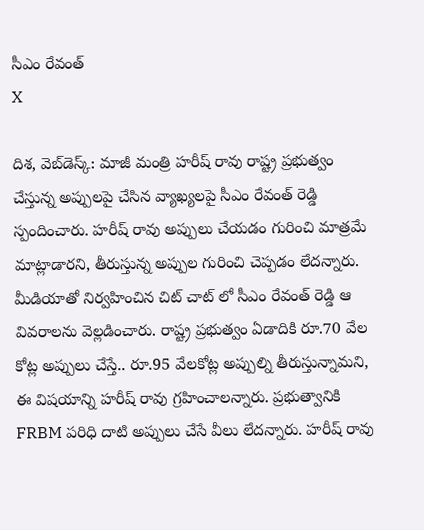సీఎం రేవంత్
X

దిశ, వెబ్‌డెస్క్: మాజీ మంత్రి హరీష్ రావు రాష్ట్ర ప్రభుత్వం చేస్తున్న అప్పులపై చేసిన వ్యాఖ్యలపై సీఎం రేవంత్ రెడ్డి స్పందించారు. హరీష్ రావు అప్పులు చేయడం గురించి మాత్రమే మాట్లాడారని, తీరుస్తున్న అప్పుల గురించి చెప్పడం లేదన్నారు. మీడియాతో నిర్వహించిన చిట్ చాట్ లో సీఎం రేవంత్ రెడ్డి ఆ వివరాలను వెల్లడించారు. రాష్ట్ర ప్రభుత్వం ఏడాదికి రూ.70 వేల కోట్ల అప్పులు చేస్తే.. రూ.95 వేలకోట్ల అప్పుల్ని తీరుస్తున్నామని, ఈ విషయాన్ని హరీష్ రావు గ్రహించాలన్నారు. ప్రభుత్వానికి FRBM పరిధి దాటి అప్పులు చేసే వీలు లేదన్నారు. హరీష్ రావు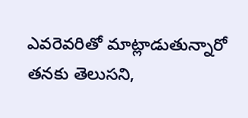ఎవరెవరితో మాట్లాడుతున్నారో తనకు తెలుసని,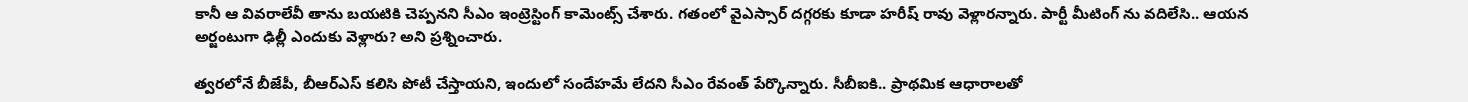కానీ ఆ వివరాలేవీ తాను బయటికి చెప్పనని సీఎం ఇంట్రెస్టింగ్ కామెంట్స్ చేశారు. గతంలో వైఎస్సార్ దగ్గరకు కూడా హరీష్ రావు వెళ్లారన్నారు. పార్టీ మీటింగ్ ను వదిలేసి.. ఆయన అర్జంటుగా ఢిల్లీ ఎందుకు వెళ్లారు? అని ప్రశ్నించారు.

త్వరలోనే బీజేపీ, బీఆర్ఎస్ కలిసి పోటీ చేస్తాయని, ఇందులో సందేహమే లేదని సీఎం రేవంత్ పేర్కొన్నారు. సీబీఐకి.. ప్రాథమిక ఆధారాలతో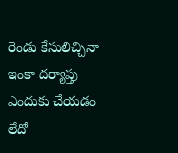రెండు కేసులిచ్చినా ఇంకా దర్యాప్తు ఎందుకు చేయడం లేదో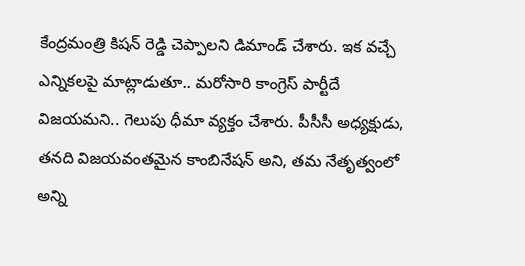కేంద్రమంత్రి కిషన్ రెడ్డి చెప్పాలని డిమాండ్ చేశారు. ఇక వచ్చే ఎన్నికలపై మాట్లాడుతూ.. మరోసారి కాంగ్రెస్ పార్టీదే విజయమని.. గెలుపు ధీమా వ్యక్తం చేశారు. పీసీసీ అధ్యక్షుడు, తనది విజయవంతమైన కాంబినేషన్ అని, తమ నేతృత్వంలో అన్ని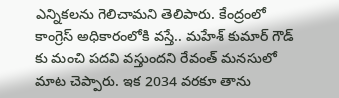ఎన్నికలను గెలిచామని తెలిపారు. కేంద్రంలో కాంగ్రెస్ అధికారంలోకి వస్తే.. మహేశ్ కుమార్ గౌడ్ కు మంచి పదవి వస్తుందని రేవంత్ మనసులో మాట చెప్పారు. ఇక 2034 వరకూ తాను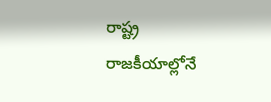రాష్ట్ర రాజకీయాల్లోనే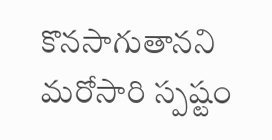కొనసాగుతానని మరోసారి స్పష్టం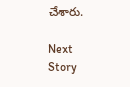చేశారు.

Next Story